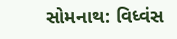સોમનાથ: વિધ્વંસ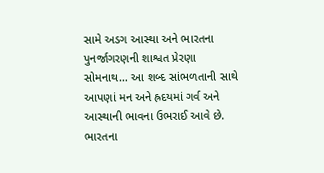સામે અડગ આસ્થા અને ભારતના પુનર્જાગરણની શાશ્વત પ્રેરણા
સોમનાથ… આ શબ્દ સાંભળતાની સાથે આપણાં મન અને હ્રદયમાં ગર્વ અને આસ્થાની ભાવના ઉભરાઈ આવે છે. ભારતના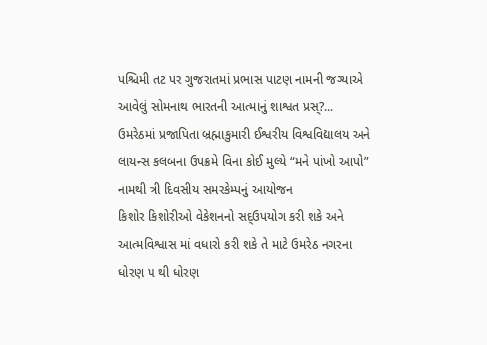પશ્ચિમી તટ પર ગુજરાતમાં પ્રભાસ પાટણ નામની જગ્યાએ આવેલું સોમનાથ ભારતની આત્માનું શાશ્વત પ્રસ્?...
ઉમરેઠમાં પ્રજાપિતા બ્રહ્માકુમારી ઈશ્વરીય વિશ્વવિદ્યાલય અને લાયન્સ કલબના ઉપક્રમે વિના કોઈ મુલ્યે “મને પાંખો આપો” નામથી ત્રી દિવસીય સમરકેમ્પનું આયોજન
કિશોર કિશોરીઓ વેકેશનનો સદ્ઉપયોગ કરી શકે અને આત્મવિશ્વાસ માં વધારો કરી શકે તે માટે ઉમરેઠ નગરના ધોરણ ૫ થી ધોરણ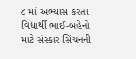૮ માં અભ્યાસ કરતા વિદ્યાર્થી ભાઈ-બહેનો માટે સંસ્કાર સિંચનની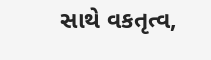સાથે વકતૃત્વ,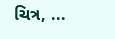ચિત્ર, ...